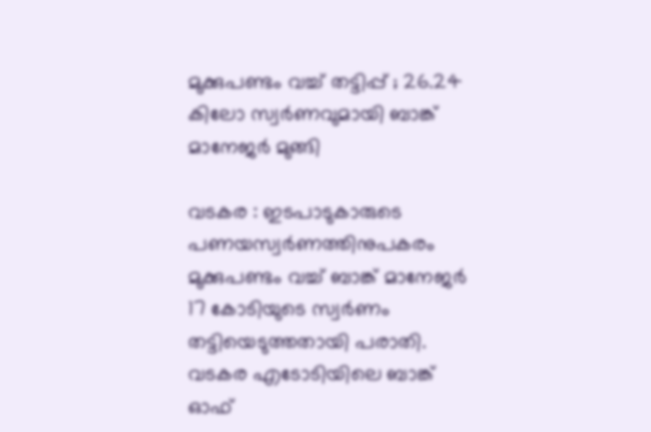മുക്കുപണ്ടം വച്ച് തട്ടിപ്പ് ; 26.24 കിലോ സ്വര്‍ണവുമായി ബാങ്ക് മാനേജര്‍ മുങ്ങി

വടകര : ഇടപാടുകാരുടെ പണയസ്വര്‍ണത്തിനുപകരം മുക്കുപണ്ടം വച്ച് ബാങ്ക് മാനേജര്‍ 17 കോടിയുടെ സ്വര്‍ണം തട്ടിയെടുത്തതായി പരാതി.
വടകര എടോടിയിലെ ബാങ്ക് ഓഫ്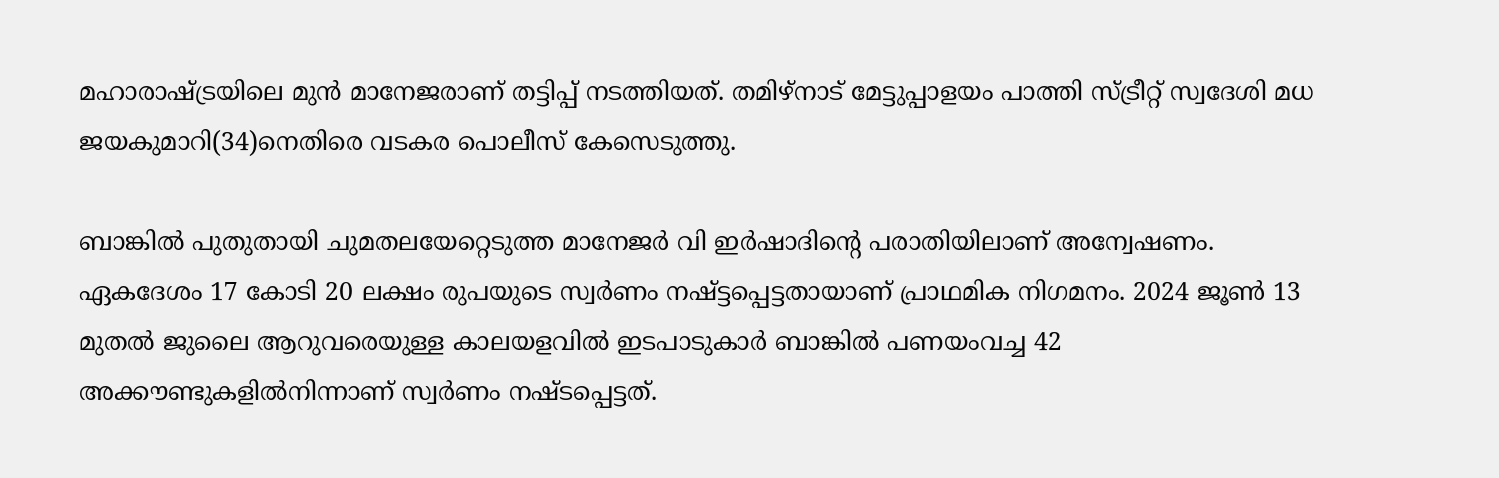മഹാരാഷ്ട്രയിലെ മുന്‍ മാനേജരാണ് തട്ടിപ്പ് നടത്തിയത്. തമിഴ്നാട് മേട്ടുപ്പാളയം പാത്തി സ്ട്രീറ്റ് സ്വദേശി മധ ജയകുമാറി(34)നെതിരെ വടകര പൊലീസ് കേസെടുത്തു.

ബാങ്കില്‍ പുതുതായി ചുമതലയേറ്റെടുത്ത മാനേജര്‍ വി ഇര്‍ഷാദിന്റെ പരാതിയിലാണ് അന്വേഷണം. ഏകദേശം 17 കോടി 20 ലക്ഷം രുപയുടെ സ്വര്‍ണം നഷ്ട്ടപ്പെട്ടതായാണ് പ്രാഥമിക നിഗമനം. 2024 ജൂണ്‍ 13 മുതല്‍ ജുലൈ ആറുവരെയുള്ള കാലയളവില്‍ ഇടപാടുകാര്‍ ബാങ്കില്‍ പണയംവച്ച 42 അക്കൗണ്ടുകളില്‍നിന്നാണ് സ്വര്‍ണം നഷ്ടപ്പെട്ടത്.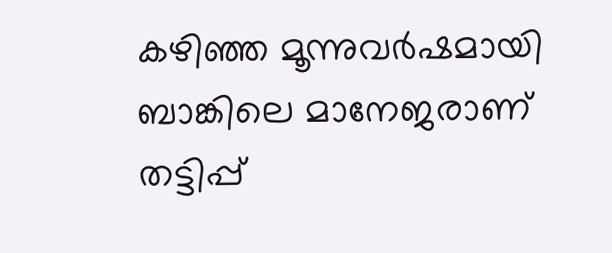കഴിഞ്ഞ മൂന്നുവര്‍ഷമായി ബാങ്കിലെ മാനേജരാണ് തട്ടിപ്പ്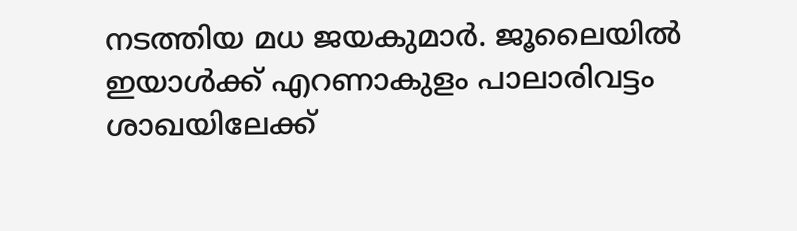നടത്തിയ മധ ജയകുമാര്‍. ജൂലൈയില്‍ ഇയാള്‍ക്ക് എറണാകുളം പാലാരിവട്ടം ശാഖയിലേക്ക്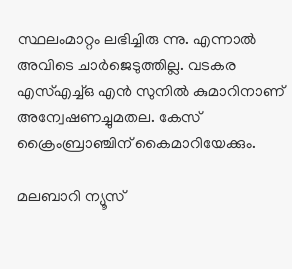സ്ഥലംമാറ്റം ലഭിച്ചിരു ന്നു. എന്നാല്‍ അവിടെ ചാര്‍ജെടുത്തില്ല. വടകര എസ്എച്ച്ഒ എന്‍ സുനില്‍ കുമാറിനാണ് അന്വേഷണച്ചുമതല. കേസ് ക്രൈംബ്രാഞ്ചിന് കൈമാറിയേക്കും.

മലബാറി ന്യൂസ്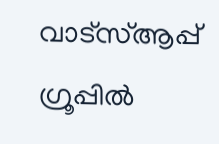വാട്‌സ്ആപ്പ് ഗ്രൂപ്പില്‍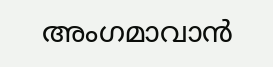അംഗമാവാന്‍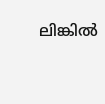ലിങ്കില്‍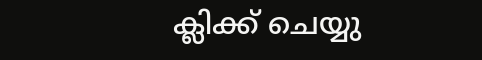ക്ലിക്ക് ചെയ്യു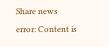Share news
error: Content is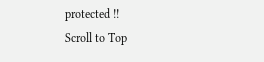protected !!
Scroll to Top